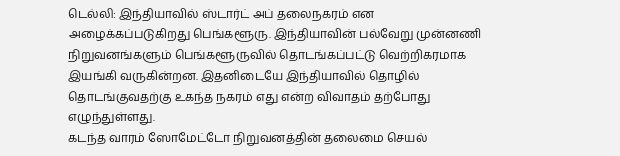டெல்லி: இந்தியாவில் ஸ்டார்ட் அப் தலைநகரம் என அழைக்கப்படுகிறது பெங்களூரு. இந்தியாவின் பல்வேறு முன்னணி நிறுவனங்களும் பெங்களூருவில் தொடங்கப்பட்டு வெற்றிகரமாக இயங்கி வருகின்றன. இதனிடையே இந்தியாவில் தொழில் தொடங்குவதற்கு உகந்த நகரம் எது என்ற விவாதம் தற்போது எழுந்துள்ளது.
கடந்த வாரம் ஸோமேட்டோ நிறுவனத்தின் தலைமை செயல்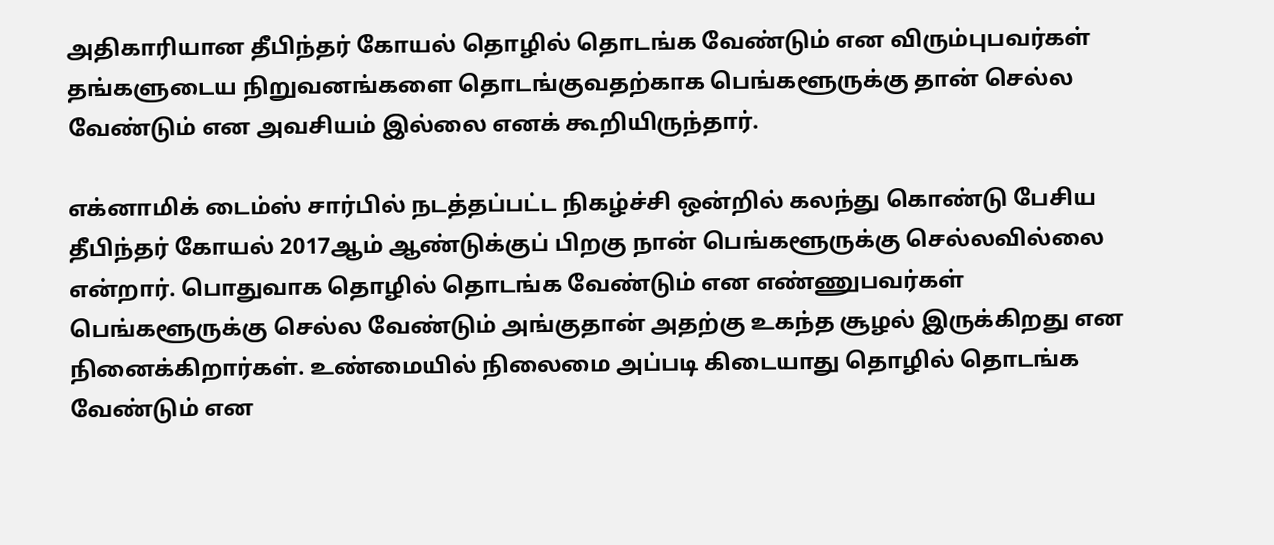அதிகாரியான தீபிந்தர் கோயல் தொழில் தொடங்க வேண்டும் என விரும்புபவர்கள் தங்களுடைய நிறுவனங்களை தொடங்குவதற்காக பெங்களூருக்கு தான் செல்ல வேண்டும் என அவசியம் இல்லை எனக் கூறியிருந்தார்.

எக்னாமிக் டைம்ஸ் சார்பில் நடத்தப்பட்ட நிகழ்ச்சி ஒன்றில் கலந்து கொண்டு பேசிய தீபிந்தர் கோயல் 2017ஆம் ஆண்டுக்குப் பிறகு நான் பெங்களூருக்கு செல்லவில்லை என்றார். பொதுவாக தொழில் தொடங்க வேண்டும் என எண்ணுபவர்கள் பெங்களூருக்கு செல்ல வேண்டும் அங்குதான் அதற்கு உகந்த சூழல் இருக்கிறது என நினைக்கிறார்கள். உண்மையில் நிலைமை அப்படி கிடையாது தொழில் தொடங்க வேண்டும் என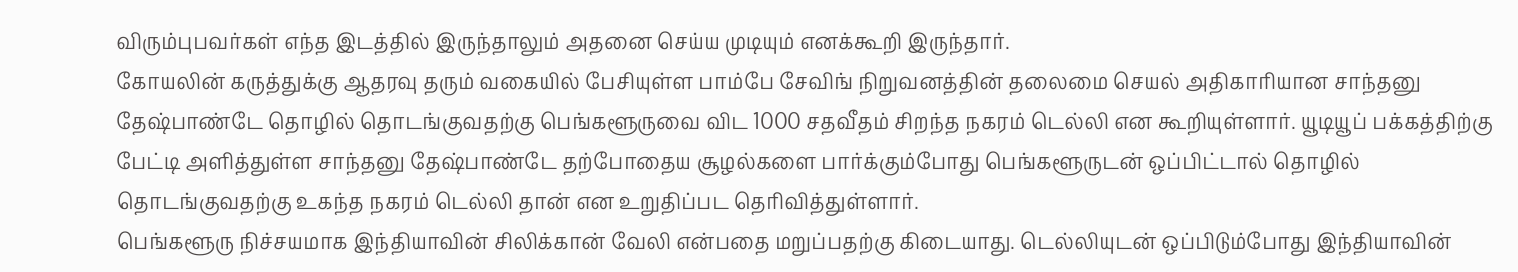விரும்புபவர்கள் எந்த இடத்தில் இருந்தாலும் அதனை செய்ய முடியும் எனக்கூறி இருந்தார்.
கோயலின் கருத்துக்கு ஆதரவு தரும் வகையில் பேசியுள்ள பாம்பே சேவிங் நிறுவனத்தின் தலைமை செயல் அதிகாரியான சாந்தனு தேஷ்பாண்டே தொழில் தொடங்குவதற்கு பெங்களூருவை விட 1000 சதவீதம் சிறந்த நகரம் டெல்லி என கூறியுள்ளார். யூடியூப் பக்கத்திற்கு பேட்டி அளித்துள்ள சாந்தனு தேஷ்பாண்டே தற்போதைய சூழல்களை பார்க்கும்போது பெங்களூருடன் ஒப்பிட்டால் தொழில் தொடங்குவதற்கு உகந்த நகரம் டெல்லி தான் என உறுதிப்பட தெரிவித்துள்ளார்.
பெங்களூரு நிச்சயமாக இந்தியாவின் சிலிக்கான் வேலி என்பதை மறுப்பதற்கு கிடையாது. டெல்லியுடன் ஒப்பிடும்போது இந்தியாவின்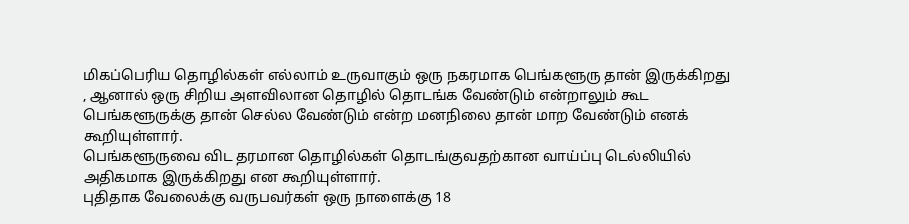மிகப்பெரிய தொழில்கள் எல்லாம் உருவாகும் ஒரு நகரமாக பெங்களூரு தான் இருக்கிறது , ஆனால் ஒரு சிறிய அளவிலான தொழில் தொடங்க வேண்டும் என்றாலும் கூட பெங்களூருக்கு தான் செல்ல வேண்டும் என்ற மனநிலை தான் மாற வேண்டும் எனக் கூறியுள்ளார்.
பெங்களூருவை விட தரமான தொழில்கள் தொடங்குவதற்கான வாய்ப்பு டெல்லியில் அதிகமாக இருக்கிறது என கூறியுள்ளார்.
புதிதாக வேலைக்கு வருபவர்கள் ஒரு நாளைக்கு 18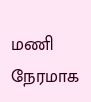மணி நேரமாக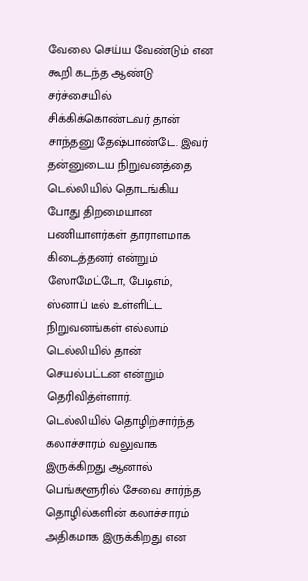வேலை செய்ய வேண்டும் என கூறி கடந்த ஆண்டு சர்ச்சையில் சிக்கிக்கொண்டவர் தான் சாந்தனு தேஷ்பாண்டே. இவர் தன்னுடைய நிறுவனத்தை டெல்லியில் தொடங்கிய போது திறமையான பணியாளர்கள் தாராளமாக கிடைத்தனர் என்றும் ஸோமேட்டோ, பேடிஎம், ஸ்னாப் டீல் உள்ளிட்ட நிறுவனங்கள் எல்லாம் டெல்லியில் தான் செயல்பட்டன என்றும் தெரிவித்ள்ளார்.
டெல்லியில் தொழிற்சார்ந்த கலாச்சாரம் வலுவாக இருக்கிறது ஆனால் பெங்களூரில் சேவை சார்ந்த தொழில்களின் கலாச்சாரம் அதிகமாக இருக்கிறது என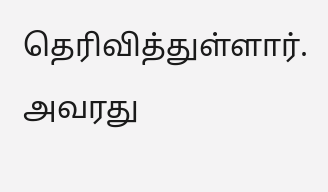தெரிவித்துள்ளார். அவரது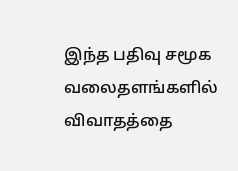இந்த பதிவு சமூக வலைதளங்களில் விவாதத்தை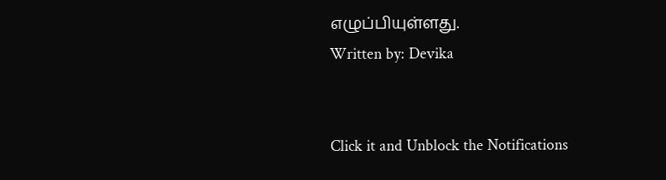எழுப்பியுள்ளது.
Written by: Devika


Click it and Unblock the Notifications